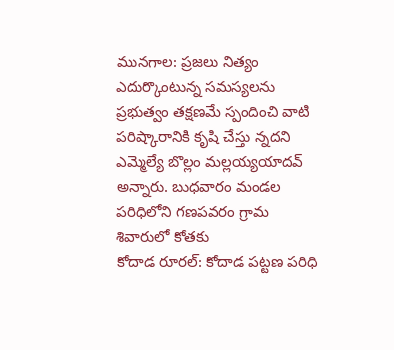మునగాల: ప్రజలు నిత్యం ఎదుర్కొంటున్న సమస్యలను ప్రభుత్వం తక్షణమే స్పందించి వాటి పరిష్కారానికి కృషి చేస్తు న్నదని ఎమ్మెల్యే బొల్లం మల్లయ్యయాదవ్ అన్నారు. బుధవారం మండల పరిధిలోని గణపవరం గ్రామ శివారులో కోతకు
కోదాడ రూరల్: కోదాడ పట్టణ పరిధి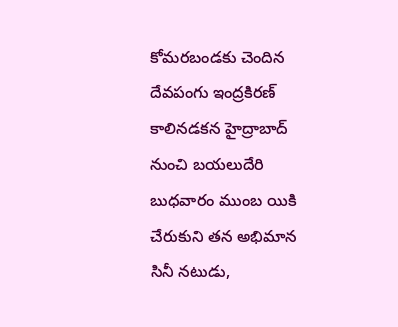కోమరబండకు చెందిన దేవపంగు ఇంద్రకిరణ్ కాలినడకన హైద్రాబాద్ నుంచి బయలుదేరి బుధవారం ముంబ యికి చేరుకుని తన అభిమాన సినీ నటుడు,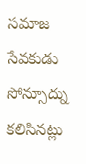సమాజ సేవకుడు సోన్సూద్ను కలిసినట్లు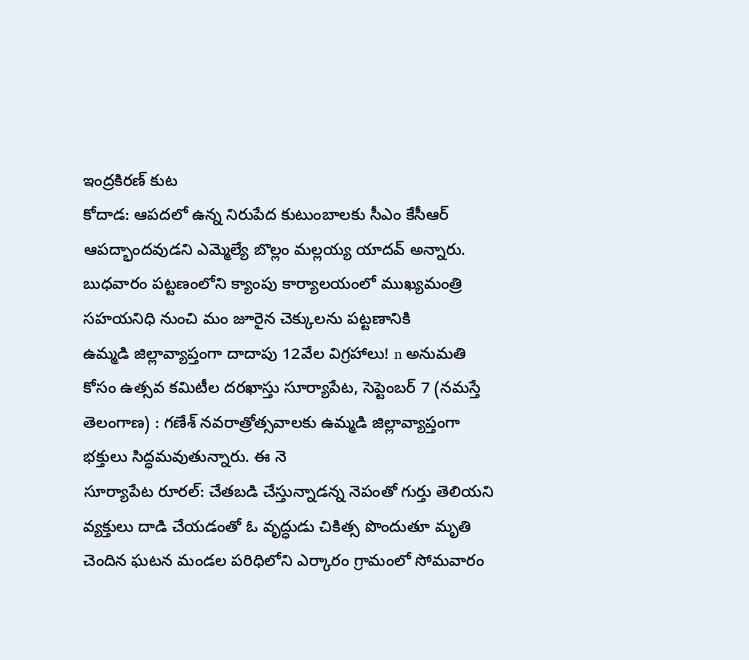ఇంద్రకిరణ్ కుట
కోదాడ: ఆపదలో ఉన్న నిరుపేద కుటుంబాలకు సీఎం కేసీఆర్ ఆపద్భాందవుడని ఎమ్మెల్యే బొల్లం మల్లయ్య యాదవ్ అన్నారు. బుధవారం పట్టణంలోని క్యాంపు కార్యాలయంలో ముఖ్యమంత్రి సహయనిధి నుంచి మం జూరైన చెక్కులను పట్టణానికి
ఉమ్మడి జిల్లావ్యాప్తంగా దాదాపు 12వేల విగ్రహాలు! n అనుమతి కోసం ఉత్సవ కమిటీల దరఖాస్తు సూర్యాపేట, సెప్టెంబర్ 7 (నమస్తే తెలంగాణ) : గణేశ్ నవరాత్రోత్సవాలకు ఉమ్మడి జిల్లావ్యాప్తంగా భక్తులు సిద్ధమవుతున్నారు. ఈ నె
సూర్యాపేట రూరల్: చేతబడి చేస్తున్నాడన్న నెపంతో గుర్తు తెలియని వ్యక్తులు దాడి చేయడంతో ఓ వృద్ధుడు చికిత్స పొందుతూ మృతి చెందిన ఘటన మండల పరిధిలోని ఎర్కారం గ్రామంలో సోమవారం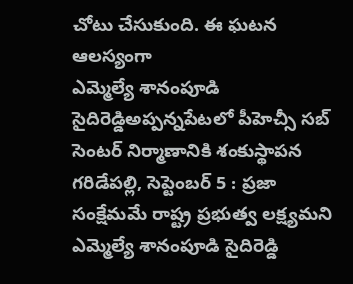చోటు చేసుకుంది. ఈ ఘటన ఆలస్యంగా
ఎమ్మెల్యే శానంపూడి సైదిరెడ్డిఅప్పన్నపేటలో పీహెచ్సీ సబ్ సెంటర్ నిర్మాణానికి శంకుస్థాపన గరిడేపల్లి, సెప్టెంబర్ 5 : ప్రజా సంక్షేమమే రాష్ట్ర ప్రభుత్వ లక్ష్యమని ఎమ్మెల్యే శానంపూడి సైదిరెడ్డి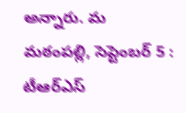అన్నారు. మ
మఠంపల్లి, సెప్టెంబర్ 5 : టీఆర్ఎస్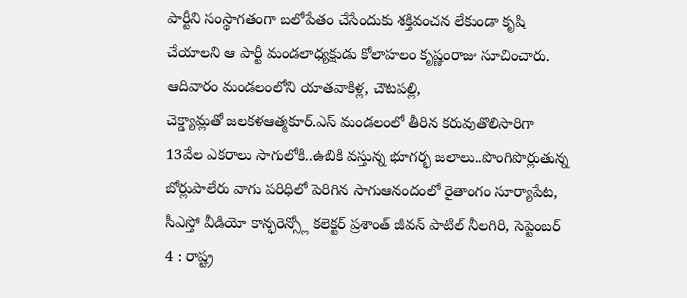పార్టీని సంస్థాగతంగా బలోపేతం చేసేందుకు శక్తివంచన లేకుండా కృషి చేయాలని ఆ పార్టీ మండలాధ్యక్షుడు కోలాహలం కృష్ణంరాజు సూచించారు. ఆదివారం మండలంలోని యాతవాకిళ్ల, చౌటపల్లి,
చెక్డ్యామ్లతో జలకళఆత్మకూర్.ఎస్ మండలంలో తీరిన కరువుతొలిసారిగా 13వేల ఎకరాలు సాగులోకి..ఉబికి వస్తున్న భూగర్భ జలాలు..పొంగిపొర్లుతున్న బోర్లుపాలేరు వాగు పరిధిలో పెరిగిన సాగుఆనందంలో రైతాంగం సూర్యాపేట,
సీఎస్తో వీడియో కాన్ఫరెన్స్లో కలెక్టర్ ప్రశాంత్ జీవన్ పాటిల్ నీలగిరి, సెప్టెంబర్ 4 : రాష్ట్ర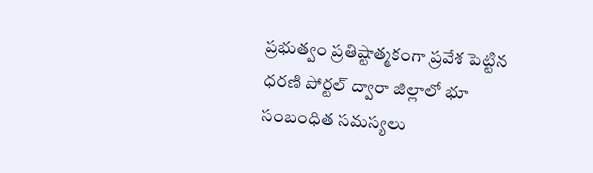ప్రభుత్వం ప్రతిష్టాత్మకంగా ప్రవేశ పెట్టిన ధరణి పోర్టల్ ద్వారా జిల్లాలో భూ సంబంధిత సమస్యలు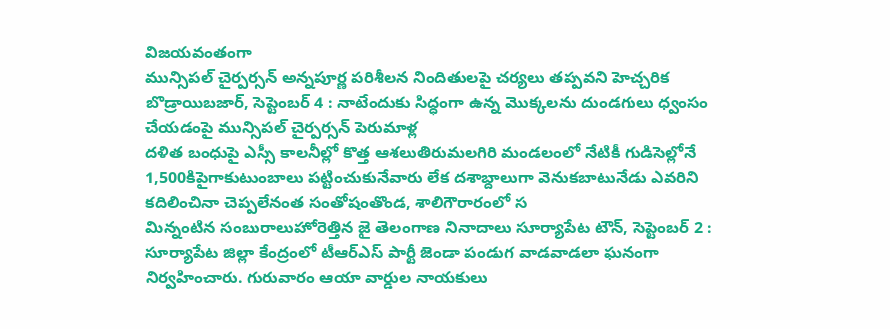విజయవంతంగా
మున్సిపల్ చైర్పర్సన్ అన్నపూర్ణ పరిశీలన నిందితులపై చర్యలు తప్పవని హెచ్చరిక బొడ్రాయిబజార్, సెప్టెంబర్ 4 : నాటేందుకు సిద్ధంగా ఉన్న మొక్కలను దుండగులు ధ్వంసం చేయడంపై మున్సిపల్ చైర్పర్సన్ పెరుమాళ్ల
దళిత బంధుపై ఎస్సీ కాలనీల్లో కొత్త ఆశలుతిరుమలగిరి మండలంలో నేటికీ గుడిసెల్లోనే 1,500కిపైగాకుటుంబాలు పట్టించుకునేవారు లేక దశాబ్దాలుగా వెనుకబాటునేడు ఎవరిని కదిలించినా చెప్పలేనంత సంతోషంతొండ, శాలిగౌరారంలో స
మిన్నంటిన సంబురాలుహోరెత్తిన జై తెలంగాణ నినాదాలు సూర్యాపేట టౌన్, సెప్టెంబర్ 2 : సూర్యాపేట జిల్లా కేంద్రంలో టీఆర్ఎస్ పార్టీ జెండా పండుగ వాడవాడలా ఘనంగా నిర్వహించారు. గురువారం ఆయా వార్డుల నాయకులు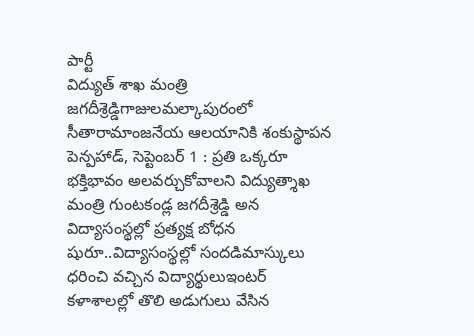పార్టీ
విద్యుత్ శాఖ మంత్రి జగదీశ్రెడ్డిగాజులమల్కాపురంలో సీతారామాంజనేయ ఆలయానికి శంకుస్థాపన పెన్పహాడ్, సెప్టెంబర్ 1 : ప్రతి ఒక్కరూ భక్తిభావం అలవర్చుకోవాలని విద్యుత్శాఖ మంత్రి గుంటకండ్ల జగదీశ్రెడ్డి అన
విద్యాసంస్థల్లో ప్రత్యక్ష బోధన షురూ..విద్యాసంస్థల్లో సందడిమాస్కులు ధరించి వచ్చిన విద్యార్థులుఇంటర్ కళాశాలల్లో తొలి అడుగులు వేసిన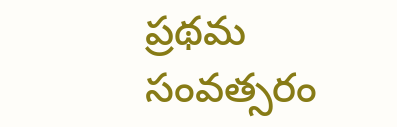ప్రథమ సంవత్సరం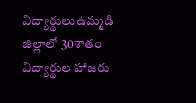విద్యార్థులుఉమ్మడి జిల్లాలో 30శాతం విద్యార్థుల హాజరు